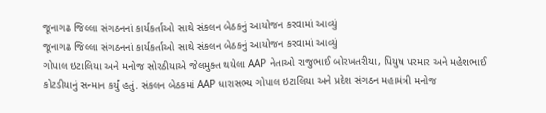જૂનાગઢ જિલ્લા સંગઠનનાં કાર્યકર્તાઓ સાથે સંકલન બેઠકનું આયોજન કરવામાં આવ્યું
જૂનાગઢ જિલ્લા સંગઠનનાં કાર્યકર્તાઓ સાથે સંકલન બેઠકનું આયોજન કરવામાં આવ્યું
ગોપાલ ઇટાલિયા અને મનોજ સોરઠીયાએ જેલમુક્ત થયેલા AAP નેતાઓ રાજુભાઈ બોરખતરીયા, પિયુષ પરમાર અને મહેશભાઈ કોટડીયાનું સન્માન કર્યું હતું. સંકલન બેઠકમાં AAP ધારાસભ્ય ગોપાલ ઇટાલિયા અને પ્રદેશ સંગઠન મહામંત્રી મનોજ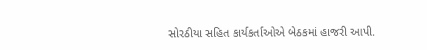સોરઠીયા સહિત કાર્યકર્તાઓએ બેઠકમાં હાજરી આપી.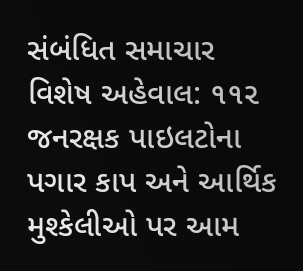સંબંધિત સમાચાર
વિશેષ અહેવાલ: ૧૧૨ જનરક્ષક પાઇલટોના પગાર કાપ અને આર્થિક મુશ્કેલીઓ પર આમ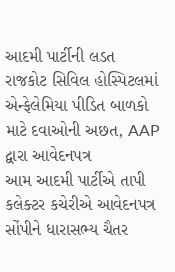આદમી પાર્ટીની લડત
રાજકોટ સિવિલ હોસ્પિટલમાં એન્ફેલેમિયા પીડિત બાળકો માટે દવાઓની અછત, AAP દ્વારા આવેદનપત્ર
આમ આદમી પાર્ટીએ તાપી કલેક્ટર કચેરીએ આવેદનપત્ર સોંપીને ધારાસભ્ય ચૈતર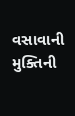વસાવાની મુક્તિની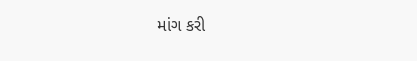માંગ કરી